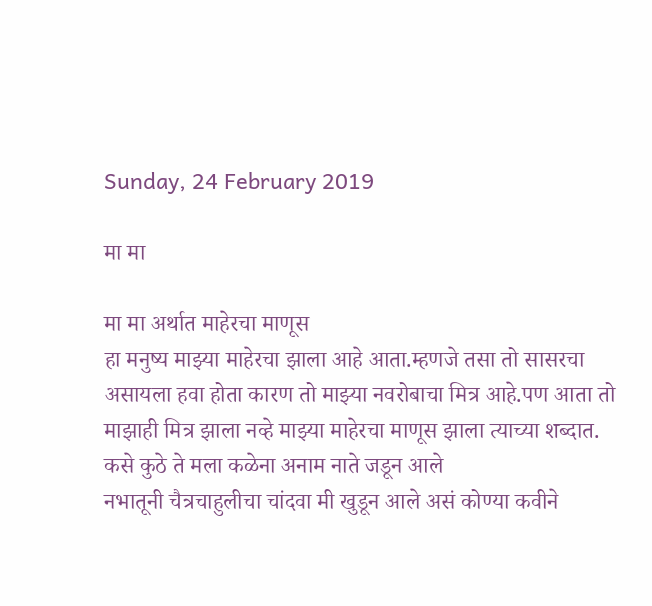Sunday, 24 February 2019

मा मा

मा मा अर्थात माहेरचा माणूस
हा मनुष्य माझ्या माहेरचा झाला आहे आता.म्हणजे तसा तो सासरचा असायला हवा होता कारण तो माझ्या नवरोबाचा मित्र आहे.पण आता तो माझाही मित्र झाला नव्हे माझ्या माहेरचा माणूस झाला त्याच्या शब्दात.
कसे कुठे ते मला कळेना अनाम नाते जडून आले
नभातूनी चैत्रचाहुलीचा चांदवा मी खुडून आले असं कोण्या कवीने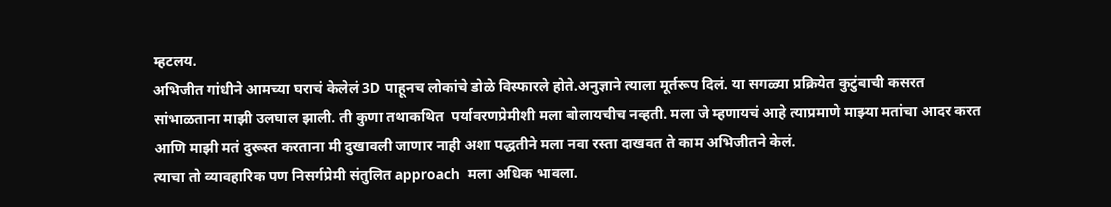म्हटलय.
अभिजीत गांधीने आमच्या घराचं केलेलं 3D पाहूनच लोकांचे डोळे विस्फारले होते.अनुज्ञाने त्याला मूर्तरूप दिलं. या सगळ्या प्रक्रियेत कुटुंबाची कसरत सांभाळताना माझी उलघाल झाली. ती कुणा तथाकथित  पर्यावरणप्रेमीशी मला बोलायचीच नव्हती. मला जे म्हणायचं आहे त्याप्रमाणे माझ्या मतांचा आदर करत आणि माझी मतं दुरूस्त करताना मी दुखावली जाणार नाही अशा पद्धतीने मला नवा रस्ता दाखवत ते काम अभिजीतने केलं.
त्याचा तो व्यावहारिक पण निसर्गप्रेमी संतुलित approach  मला अधिक भावला.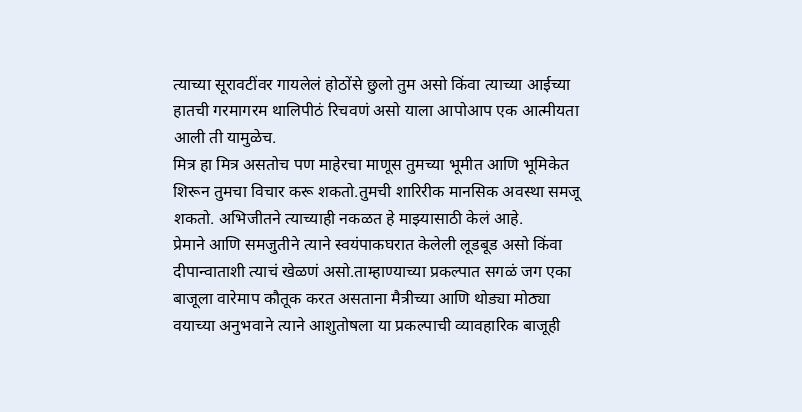त्याच्या सूरावटींवर गायलेलं होठोंसे छुलो तुम असो किंवा त्याच्या आईच्या हातची गरमागरम थालिपीठं रिचवणं असो याला आपोआप एक आत्मीयता आली ती यामुळेच.
मित्र हा मित्र असतोच पण माहेरचा माणूस तुमच्या भूमीत आणि भूमिकेत शिरून तुमचा विचार करू शकतो.तुमची शारिरीक मानसिक अवस्था समजू शकतो. अभिजीतने त्याच्याही नकळत हे माझ्यासाठी केलं आहे.
प्रेमाने आणि समजुतीने त्याने स्वयंपाकघरात केलेली लूडबूड असो किंवा दीपान्वाताशी त्याचं खेळणं असो.ताम्हाण्याच्या प्रकल्पात सगळं जग एका बाजूला वारेमाप कौतूक करत असताना मैत्रीच्या आणि थोड्या मोठ्या वयाच्या अनुभवाने त्याने आशुतोषला या प्रकल्पाची व्यावहारिक बाजूही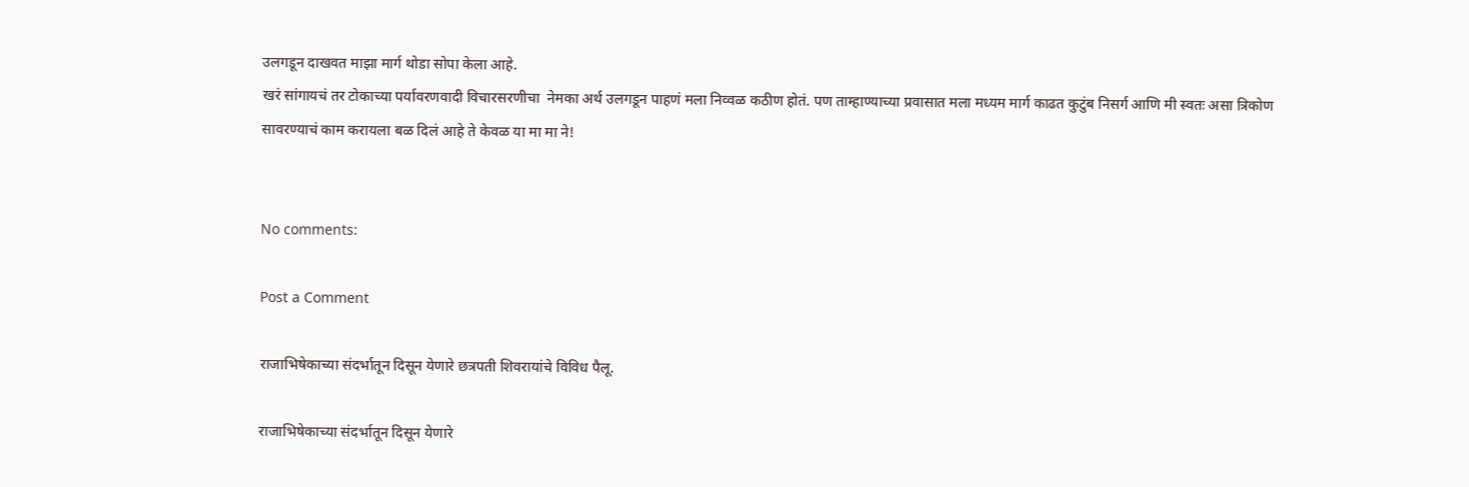उलगडून दाखवत माझा मार्ग थोडा सोपा केला आहे.
खरं सांगायचं तर टोकाच्या पर्यावरणवादी विचारसरणीचा  नेमका अर्थ उलगडून पाहणं मला निव्वळ कठीण होतं. पण ताम्हाण्याच्या प्रवासात मला मध्यम मार्ग काढत कुटुंब निसर्ग आणि मी स्वतः असा त्रिकोण सावरण्याचं काम करायला बळ दिलं आहे ते केवळ या मा मा ने!


No comments:

Post a Comment

राजाभिषेकाच्या संदर्भातून दिसून येणारे छत्रपती शिवरायांचे विविध पैलू.

राजाभिषेकाच्या संदर्भातून दिसून येणारे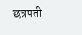छत्रपती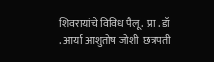शिवरायांचे विविध पैलू.  प्रा . डॉ . आर्या आशुतोष जोशी  छत्रपती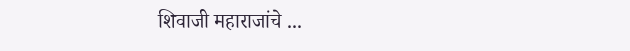शिवाजी महाराजांचे ...